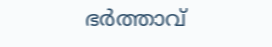ഭർത്താവ്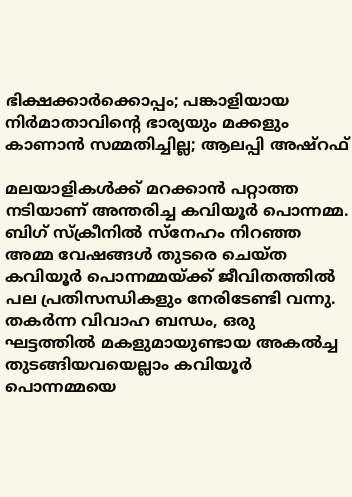ഭിക്ഷക്കാർക്കൊപ്പം; പങ്കാളിയായ നിർമാതാവിന്റെ ഭാര്യയും മക്കളും കാണാൻ സമ്മതിച്ചില്ല; ആലപ്പി അഷ്റഫ്

മലയാളികൾക്ക് മറക്കാൻ പറ്റാത്ത നടിയാണ് അന്തരിച്ച കവിയൂർ പൊന്നമ്മ. ബിഗ് സ്ക്രീനിൽ സ്നേഹം നിറഞ്ഞ അമ്മ വേഷങ്ങൾ തുടരെ ചെയ്ത കവിയൂർ പൊന്നമ്മയ്ക്ക് ജീവിതത്തിൽ പല പ്രതിസന്ധികളും നേരിടേണ്ടി വന്നു. തകർന്ന വിവാഹ ബന്ധം, ഒരു ഘട്ടത്തിൽ മകളുമായുണ്ടായ അകൽച്ച തുടങ്ങിയവയെല്ലാം കവിയൂർ പൊന്നമ്മയെ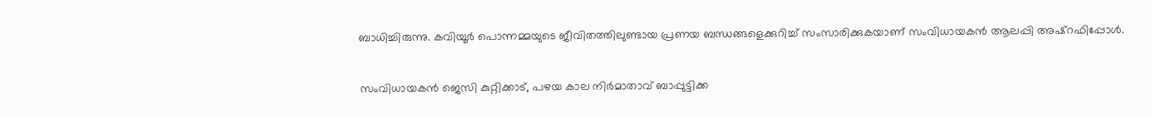ബാധിച്ചിരുന്നു. കവിയൂർ പൊന്നമ്മയുടെ ജീവിതത്തിലുണ്ടായ പ്രണയ ബന്ധങ്ങളെക്കുറിച്ച് സംസാരിക്കുകയാണ് സംവിധായകൻ ആലപ്പി അഷ്റഫിപ്പോൾ.

സംവിധായകൻ ജെസി കുറ്റിക്കാട്, പഴയ കാല നിർമാതാവ് ബാപ്പുട്ടിക്ക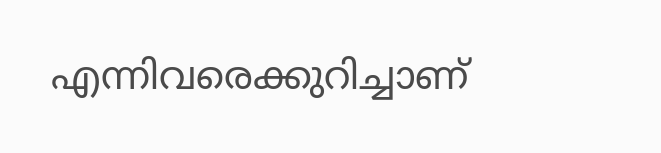എന്നിവരെക്കുറിച്ചാണ്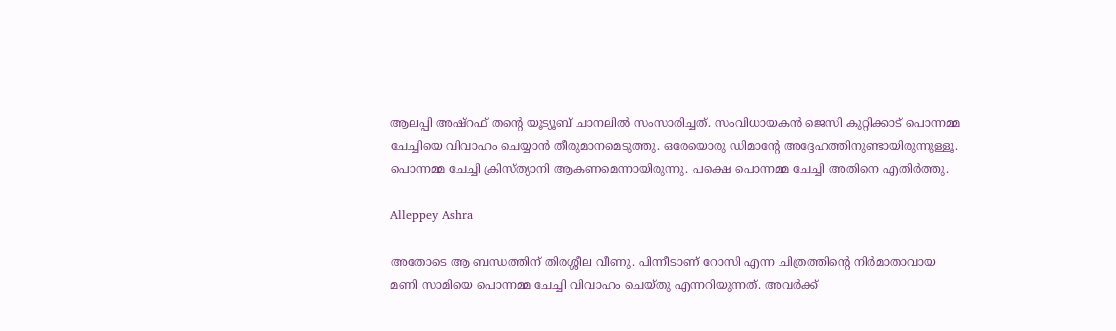ആലപ്പി അഷ്റഫ് തന്റെ യൂട്യൂബ് ചാനലിൽ സംസാരിച്ചത്. സംവിധായകൻ ജെസി കുറ്റിക്കാട് പൊന്നമ്മ ചേച്ചിയെ വിവാഹം ചെയ്യാൻ തീരുമാനമെടുത്തു. ഒരേയൊരു ഡിമാന്റേ അദ്ദേഹത്തിനുണ്ടായിരുന്നുള്ളൂ. പൊന്നമ്മ ചേച്ചി ക്രിസ്ത്യാനി ആകണമെന്നായിരുന്നു. പക്ഷെ പൊന്നമ്മ ചേച്ചി അതിനെ എതിർത്തു.

Alleppey Ashra

അതോടെ ആ ബന്ധത്തിന് തിരശ്ശീല വീണു. പിന്നീടാണ് റോസി എന്ന ചിത്രത്തിന്റെ നിർമാതാവായ മണി സാമിയെ പൊന്നമ്മ ചേച്ചി വിവാഹം ചെയ്തു എന്നറിയുന്നത്. അവർക്ക്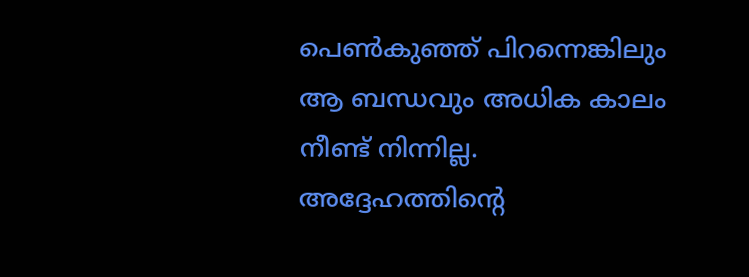പെൺകുഞ്ഞ് പിറന്നെങ്കിലും ആ ബന്ധവും അധിക കാലം നീണ്ട് നിന്നില്ല. അദ്ദേഹത്തിന്റെ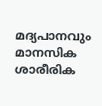മദ്യപാനവും മാനസിക ശാരീരിക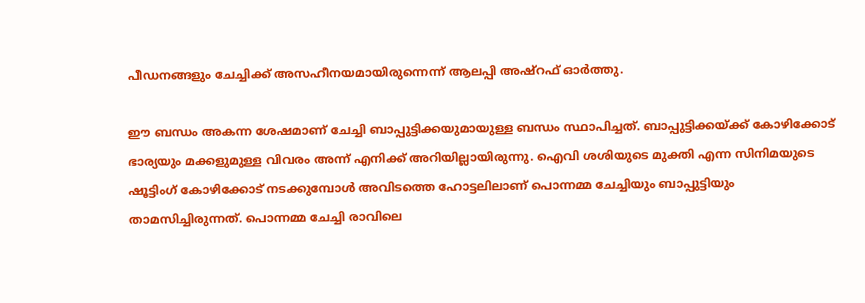പീഡനങ്ങളും ചേച്ചിക്ക് അസഹീനയമായിരുന്നെന്ന് ആലപ്പി അഷ്റഫ് ഓർത്തു.

ഈ ബന്ധം അകന്ന ശേഷമാണ് ചേച്ചി ബാപ്പുട്ടിക്കയുമായുള്ള ബന്ധം സ്ഥാപിച്ചത്. ബാപ്പുട്ടിക്കയ്ക്ക് കോഴിക്കോട് ഭാര്യയും മക്കളുമുള്ള വിവരം അന്ന് എനിക്ക് അറിയില്ലായിരുന്നു. ഐവി ശശിയുടെ മുക്തി എന്ന സിനിമയുടെ ഷൂട്ടിംഗ് കോഴിക്കോട് നടക്കുമ്പോൾ അവിടത്തെ ഹോട്ടലിലാണ് പൊന്നമ്മ ചേച്ചിയും ബാപ്പുട്ടിയും താമസിച്ചിരുന്നത്. പൊന്നമ്മ ചേച്ചി രാവിലെ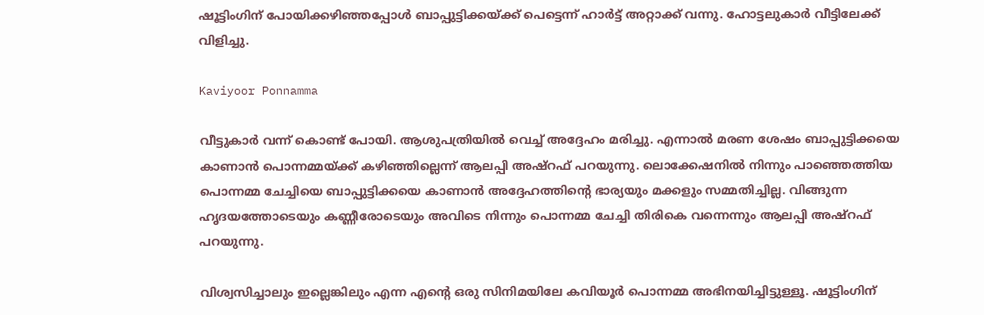ഷൂട്ടിംഗിന് പോയിക്കഴിഞ്ഞപ്പോൾ ബാപ്പുട്ടിക്കയ്ക്ക് പെട്ടെന്ന് ഹാർട്ട് അറ്റാക്ക് വന്നു. ഹോട്ടലുകാർ വീട്ടിലേക്ക് വിളിച്ചു.

Kaviyoor Ponnamma

വീട്ടുകാർ വന്ന് കൊണ്ട് പോയി. ആശുപത്രിയിൽ വെച്ച് അദ്ദേഹം മരിച്ചു. എന്നാൽ മരണ ശേഷം ബാപ്പുട്ടിക്കയെ കാണാൻ പൊന്നമ്മയ്ക്ക് കഴിഞ്ഞില്ലെന്ന് ആലപ്പി അഷ്റഫ് പറയുന്നു. ലൊക്കേഷനിൽ നിന്നും പാഞ്ഞെത്തിയ പൊന്നമ്മ ചേച്ചിയെ ബാപ്പുട്ടിക്കയെ കാണാൻ അദ്ദേഹത്തിന്റെ ഭാര്യയും മക്കളും സമ്മതിച്ചില്ല. വിങ്ങുന്ന ഹൃദയത്തോടെയും കണ്ണീരോടെയും അവിടെ നിന്നും പൊന്നമ്മ ചേച്ചി തിരികെ വന്നെന്നും ആലപ്പി അഷ്റഫ് പറയുന്നു.

വിശ്വസിച്ചാലും ഇല്ലെങ്കിലും എന്ന എന്റെ ഒരു സിനിമയിലേ കവിയൂർ പൊന്നമ്മ അഭിനയിച്ചിട്ടുള്ളൂ. ഷൂട്ടിംഗിന്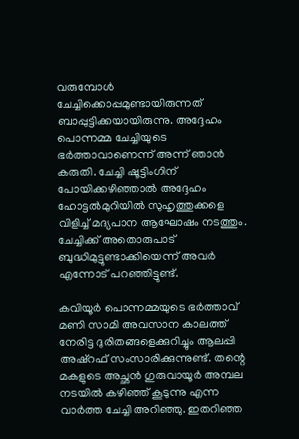വരുമ്പോൾ ചേച്ചിക്കൊപ്പമുണ്ടായിരുന്നത് ബാപ്പുട്ടിക്കയായിരുന്നു. അദ്ദേഹം പൊന്നമ്മ ചേച്ചിയുടെ ഭർത്താവാണെന്ന് അന്ന് ഞാൻ കരുതി. ചേച്ചി ഷൂട്ടിംഗിന് പോയിക്കഴിഞ്ഞാൽ അദ്ദേഹം ഹോട്ടൽമുറിയിൽ സുഹൃത്തുക്കളെ വിളിച്ച് മദ്യപാന ആഘോഷം നടത്തും. ചേച്ചിക്ക് അതൊരുപാട് ബുദ്ധിമുട്ടുണ്ടാക്കിയെന്ന് അവർ എന്നോട് പറഞ്ഞിട്ടുണ്ട്.

കവിയൂർ പൊന്നമ്മയുടെ ഭർത്താവ് മണി സാമി അവസാന കാലത്ത് നേരിട്ട ദുരിതങ്ങളെക്കുറിച്ചും ആലപ്പി അഷ്റഫ് സംസാരിക്കുന്നുണ്ട്. തന്റെ മകളുടെ അച്ഛൻ ഗുരുവായൂർ അമ്പല നടയിൽ കഴിഞ്ഞ് കൂടുന്നു എന്ന വാർത്ത ചേച്ചി അറിഞ്ഞു. ഇതറിഞ്ഞ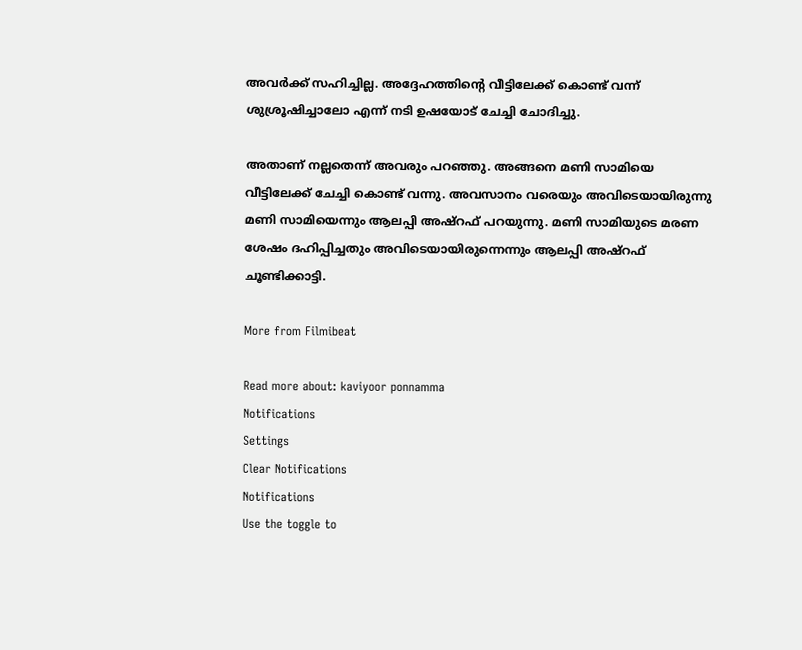അവർക്ക് സഹിച്ചില്ല. അദ്ദേഹത്തിന്റെ വീട്ടിലേക്ക് കൊണ്ട് വന്ന് ശുശ്രൂഷിച്ചാലോ എന്ന് നടി ഉഷയോട് ചേച്ചി ചോദിച്ചു.

അതാണ് നല്ലതെന്ന് അവരും പറഞ്ഞു. അങ്ങനെ മണി സാമിയെ വീട്ടിലേക്ക് ചേച്ചി കൊണ്ട് വന്നു. അവസാനം വരെയും അവിടെയായിരുന്നു മണി സാമിയെന്നും ആലപ്പി അഷ്റഫ് പറയുന്നു. മണി സാമിയുടെ മരണ ശേഷം ദഹിപ്പിച്ചതും അവിടെയായിരുന്നെന്നും ആലപ്പി അഷ്റഫ് ചൂണ്ടിക്കാട്ടി.

More from Filmibeat

Read more about: kaviyoor ponnamma
Notifications
Settings
Clear Notifications
Notifications
Use the toggle to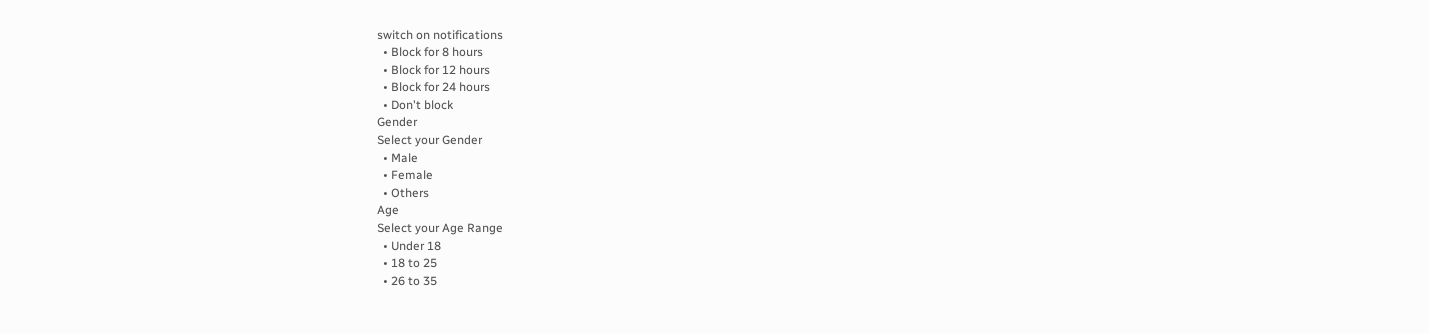switch on notifications
  • Block for 8 hours
  • Block for 12 hours
  • Block for 24 hours
  • Don't block
Gender
Select your Gender
  • Male
  • Female
  • Others
Age
Select your Age Range
  • Under 18
  • 18 to 25
  • 26 to 35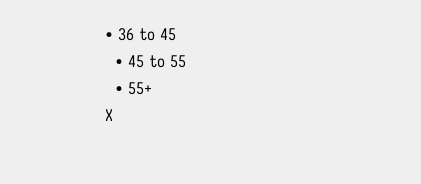• 36 to 45
  • 45 to 55
  • 55+
X